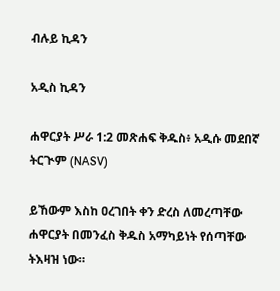ብሉይ ኪዳን

አዲስ ኪዳን

ሐዋርያት ሥራ 1:2 መጽሐፍ ቅዱስ፥ አዲሱ መደበኛ ትርጒም (NASV)

ይኸውም እስከ ዐረገበት ቀን ድረስ ለመረጣቸው ሐዋርያት በመንፈስ ቅዱስ አማካይነት የሰጣቸው ትእዛዝ ነው።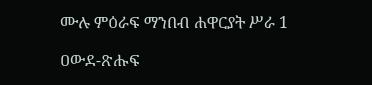ሙሉ ምዕራፍ ማንበብ ሐዋርያት ሥራ 1

ዐውደ-ጽሑፍ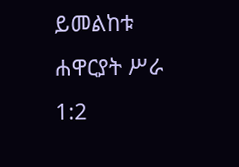ይመልከቱ ሐዋርያት ሥራ 1:2